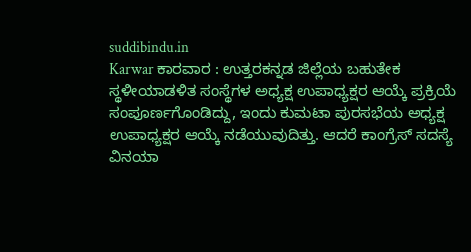suddibindu.in
Karwar ಕಾರವಾರ : ಉತ್ತರಕನ್ನಡ ಜಿಲ್ಲೆಯ ಬಹುತೇಕ ಸ್ಥಳೀಯಾಡಳಿತ ಸಂಸ್ಥೆಗಳ ಅಧ್ಯಕ್ಷ ಉಪಾಧ್ಯಕ್ಷರ ಆಯ್ಕೆ ಪ್ರಕ್ರಿಯೆ ಸಂಪೂರ್ಣಗೊಂಡಿದ್ದು, ಇಂದು ಕುಮಟಾ ಪುರಸಭೆಯ ಅಧ್ಯಕ್ಷ ಉಪಾಧ್ಯಕ್ಷರ ಆಯ್ಕೆ ನಡೆಯುವುದಿತ್ತು. ಆದರೆ ಕಾಂಗ್ರೆಸ್ ಸದಸ್ಯೆ ವಿನಯಾ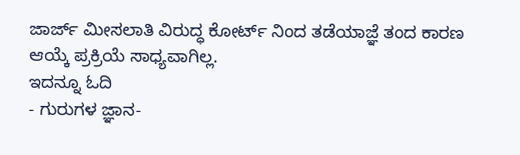ಜಾರ್ಜ್ ಮೀಸಲಾತಿ ವಿರುದ್ಧ ಕೋರ್ಟ್ ನಿಂದ ತಡೆಯಾಜ್ಞೆ ತಂದ ಕಾರಣ ಆಯ್ಕೆ ಪ್ರಕ್ರಿಯೆ ಸಾಧ್ಯವಾಗಿಲ್ಲ.
ಇದನ್ನೂ ಓದಿ
- ಗುರುಗಳ ಜ್ಞಾನ-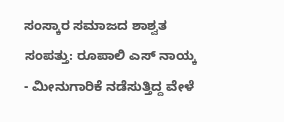ಸಂಸ್ಕಾರ ಸಮಾಜದ ಶಾಶ್ವತ ಸಂಪತ್ತು: ರೂಪಾಲಿ ಎಸ್ ನಾಯ್ಕ
- ಮೀನುಗಾರಿಕೆ ನಡೆಸುತ್ತಿದ್ದ ವೇಳೆ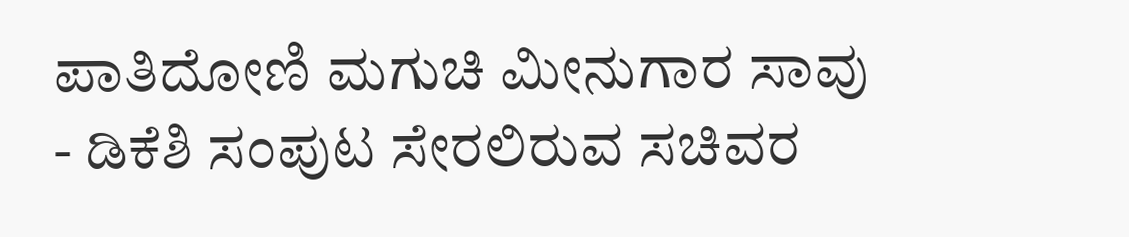ಪಾತಿದೋಣಿ ಮಗುಚಿ ಮೀನುಗಾರ ಸಾವು
- ಡಿಕೆಶಿ ಸಂಪುಟ ಸೇರಲಿರುವ ಸಚಿವರ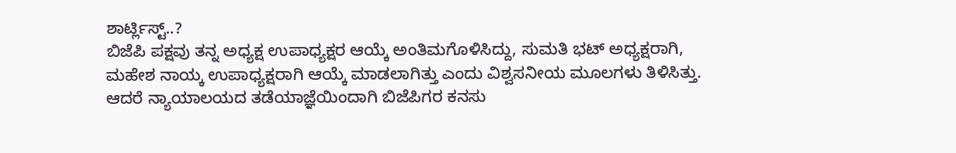ಶಾರ್ಟ್ಲಿಸ್ಟ್..?
ಬಿಜೆಪಿ ಪಕ್ಷವು ತನ್ನ ಅಧ್ಯಕ್ಷ ಉಪಾಧ್ಯಕ್ಷರ ಆಯ್ಕೆ ಅಂತಿಮಗೊಳಿಸಿದ್ದು, ಸುಮತಿ ಭಟ್ ಅಧ್ಯಕ್ಷರಾಗಿ, ಮಹೇಶ ನಾಯ್ಕ ಉಪಾಧ್ಯಕ್ಷರಾಗಿ ಆಯ್ಕೆ ಮಾಡಲಾಗಿತ್ತು ಎಂದು ವಿಶ್ವಸನೀಯ ಮೂಲಗಳು ತಿಳಿಸಿತ್ತು. ಆದರೆ ನ್ಯಾಯಾಲಯದ ತಡೆಯಾಜ್ಞೆಯಿಂದಾಗಿ ಬಿಜೆಪಿಗರ ಕನಸು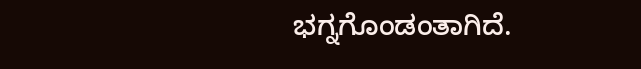ಭಗ್ನಗೊಂಡಂತಾಗಿದೆ.